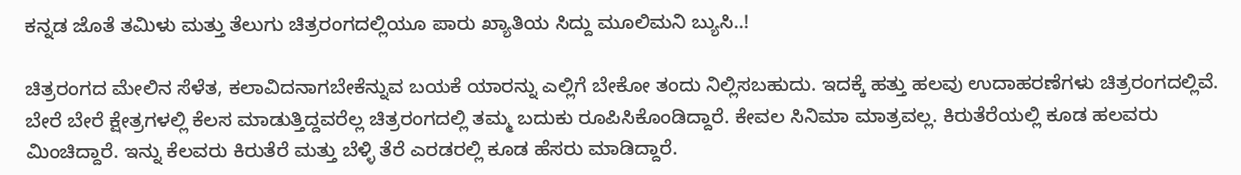ಕನ್ನಡ ಜೊತೆ ತಮಿಳು ಮತ್ತು ತೆಲುಗು ಚಿತ್ರರಂಗದಲ್ಲಿಯೂ ಪಾರು ಖ್ಯಾತಿಯ ಸಿದ್ದು ಮೂಲಿಮನಿ ಬ್ಯುಸಿ..!

ಚಿತ್ರರಂಗದ ಮೇಲಿನ ಸೆಳೆತ, ಕಲಾವಿದನಾಗಬೇಕೆನ್ನುವ ಬಯಕೆ ಯಾರನ್ನು ಎಲ್ಲಿಗೆ ಬೇಕೋ ತಂದು ನಿಲ್ಲಿಸಬಹುದು. ಇದಕ್ಕೆ ಹತ್ತು ಹಲವು ಉದಾಹರಣೆಗಳು ಚಿತ್ರರಂಗದಲ್ಲಿವೆ. ಬೇರೆ ಬೇರೆ ಕ್ಷೇತ್ರಗಳಲ್ಲಿ ಕೆಲಸ ಮಾಡುತ್ತಿದ್ದವರೆಲ್ಲ ಚಿತ್ರರಂಗದಲ್ಲಿ ತಮ್ಮ ಬದುಕು ರೂಪಿಸಿಕೊಂಡಿದ್ದಾರೆ. ಕೇವಲ ಸಿನಿಮಾ ಮಾತ್ರವಲ್ಲ. ಕಿರುತೆರೆಯಲ್ಲಿ ಕೂಡ ಹಲವರು ಮಿಂಚಿದ್ದಾರೆ. ಇನ್ನು ಕೆಲವರು ಕಿರುತೆರೆ ಮತ್ತು ಬೆಳ್ಳಿ ತೆರೆ ಎರಡರಲ್ಲಿ ಕೂಡ ಹೆಸರು ಮಾಡಿದ್ದಾರೆ.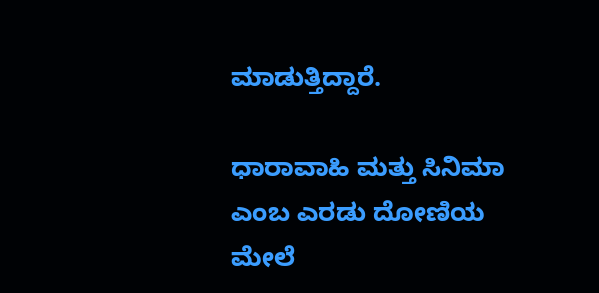ಮಾಡುತ್ತಿದ್ದಾರೆ.

ಧಾರಾವಾಹಿ ಮತ್ತು ಸಿನಿಮಾ ಎಂಬ ಎರಡು ದೋಣಿಯ ಮೇಲೆ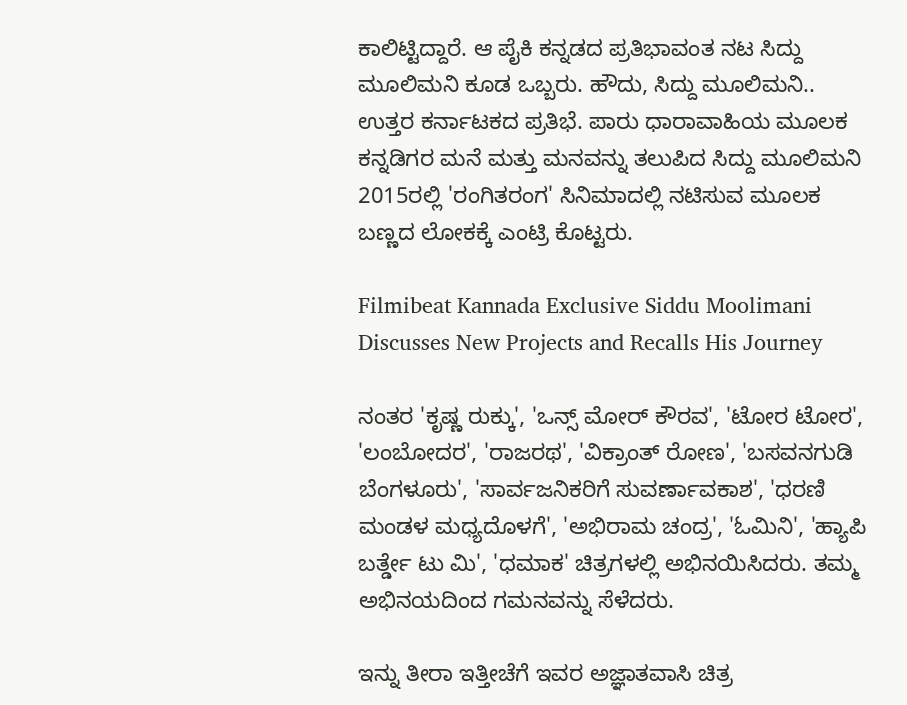ಕಾಲಿಟ್ಟಿದ್ದಾರೆ. ಆ ಪೈಕಿ ಕನ್ನಡದ ಪ್ರತಿಭಾವಂತ ನಟ ಸಿದ್ದು ಮೂಲಿಮನಿ ಕೂಡ ಒಬ್ಬರು. ಹೌದು, ಸಿದ್ದು ಮೂಲಿಮನಿ.. ಉತ್ತರ ಕರ್ನಾಟಕದ ಪ್ರತಿಭೆ. ಪಾರು ಧಾರಾವಾಹಿಯ ಮೂಲಕ ಕನ್ನಡಿಗರ ಮನೆ ಮತ್ತು ಮನವನ್ನು ತಲುಪಿದ ಸಿದ್ದು ಮೂಲಿಮನಿ 2015ರಲ್ಲಿ 'ರಂಗಿತರಂಗ' ಸಿನಿಮಾದಲ್ಲಿ ನಟಿಸುವ ಮೂಲಕ ಬಣ್ಣದ ಲೋಕಕ್ಕೆ ಎಂಟ್ರಿ ಕೊಟ್ಟರು.

Filmibeat Kannada Exclusive Siddu Moolimani Discusses New Projects and Recalls His Journey

ನಂತರ 'ಕೃಷ್ಣ ರುಕ್ಕು', 'ಒನ್ಸ್ ಮೋರ್ ಕೌರವ', 'ಟೋರ ಟೋರ', 'ಲಂಬೋದರ', 'ರಾಜರಥ', 'ವಿಕ್ರಾಂತ್ ರೋಣ', 'ಬಸವನಗುಡಿ ಬೆಂಗಳೂರು', 'ಸಾರ್ವಜನಿಕರಿಗೆ ಸುವರ್ಣಾವಕಾಶ', 'ಧರಣಿ ಮಂಡಳ ಮಧ್ಯದೊಳಗೆ', 'ಅಭಿರಾಮ ಚಂದ್ರ', 'ಓಮಿನಿ', 'ಹ್ಯಾಪಿ ಬರ್ತ್ಡೇ ಟು ಮಿ', 'ಧಮಾಕ' ಚಿತ್ರಗಳಲ್ಲಿ ಅಭಿನಯಿಸಿದರು. ತಮ್ಮ ಅಭಿನಯದಿಂದ ಗಮನವನ್ನು ಸೆಳೆದರು.

ಇನ್ನು ತೀರಾ ಇತ್ತೀಚೆಗೆ ಇವರ ಅಜ್ಞಾತವಾಸಿ ಚಿತ್ರ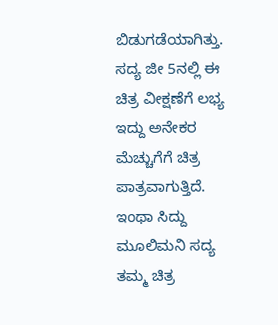ಬಿಡುಗಡೆಯಾಗಿತ್ತು. ಸದ್ಯ ಜೀ 5ನಲ್ಲಿ ಈ ಚಿತ್ರ ವೀಕ್ಷಣೆಗೆ ಲಭ್ಯ ಇದ್ದು ಅನೇಕರ ಮೆಚ್ಚುಗೆಗೆ ಚಿತ್ರ ಪಾತ್ರವಾಗುತ್ತಿದೆ. ಇಂಥಾ ಸಿದ್ದು ಮೂಲಿಮನಿ ಸದ್ಯ ತಮ್ಮ ಚಿತ್ರ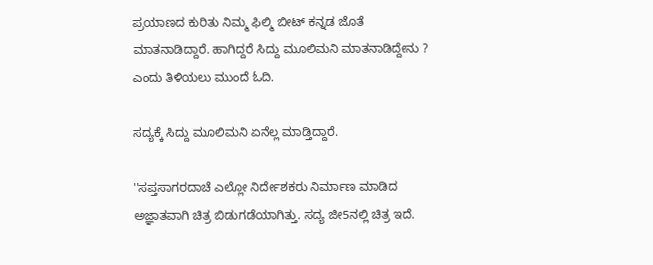ಪ್ರಯಾಣದ ಕುರಿತು ನಿಮ್ಮ ಫಿಲ್ಮಿ ಬೀಟ್ ಕನ್ನಡ ಜೊತೆ ಮಾತನಾಡಿದ್ದಾರೆ. ಹಾಗಿದ್ದರೆ ಸಿದ್ದು ಮೂಲಿಮನಿ ಮಾತನಾಡಿದ್ದೇನು ? ಎಂದು ತಿಳಿಯಲು ಮುಂದೆ ಓದಿ.

ಸದ್ಯಕ್ಕೆ ಸಿದ್ದು ಮೂಲಿಮನಿ ಏನೆಲ್ಲ ಮಾಡ್ತಿದ್ದಾರೆ.

''ಸಪ್ತಸಾಗರದಾಚೆ ಎಲ್ಲೋ ನಿರ್ದೇಶಕರು ನಿರ್ಮಾಣ ಮಾಡಿದ ಅಜ್ಞಾತವಾಗಿ ಚಿತ್ರ ಬಿಡುಗಡೆಯಾಗಿತ್ತು. ಸದ್ಯ ಜೀ5ನಲ್ಲಿ ಚಿತ್ರ ಇದೆ.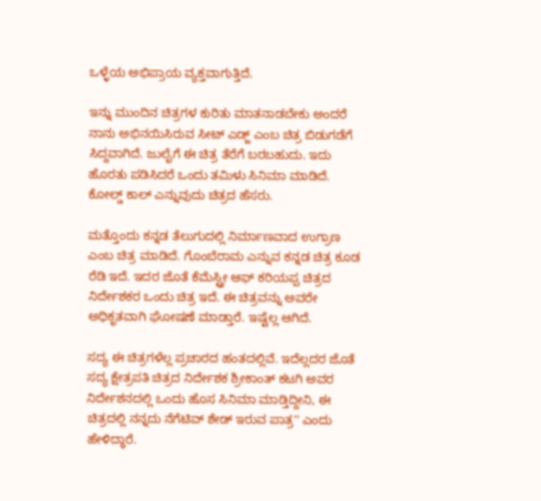ಒಳ್ಳೆಯ ಅಭಿಪ್ರಾಯ ವ್ಯಕ್ತವಾಗುತ್ತಿದೆ.

ಇನ್ನು ಮುಂದಿನ ಚಿತ್ರಗಳ ಕುರಿತು ಮಾತನಾಡಬೇಕು ಅಂದರೆ ನಾನು ಅಭಿನಯಿಸಿರುವ ಸೀಟ್ ಎಡ್ಜ್‌ ಎಂಬ ಚಿತ್ರ ಬಿಡುಗಡೆಗೆ ಸಿದ್ದವಾಗಿದೆ. ಜುಲೈಗೆ ಈ ಚಿತ್ರ ತೆರೆಗೆ ಬರಬಹುದು. ಇದು ಹೊರತು ಪಡಿಸಿದರೆ ಒಂದು ತಮಿಳು ಸಿನಿಮಾ ಮಾಡಿದೆ. ಕೋಲ್ಡ್ ಕಾಲ್ ಎನ್ನುವುದು ಚಿತ್ರದ ಹೆಸರು.

ಮತ್ತೊಂದು ಕನ್ನಡ ತೆಲುಗುದಲ್ಲಿ ನಿರ್ಮಾಣವಾದ ಉಗ್ರಾಣ ಎಂಬ ಚಿತ್ರ ಮಾಡಿದೆ. ಗೊಂಬೆರಾಮ ಎನ್ನುವ ಕನ್ನಡ ಚಿತ್ರ ಕೂಡ ರೆಡಿ ಇದೆ. ಇದರ ಜೊತೆ ಕೆಮೆಸ್ಟ್ರೀ ಆಫ್ ಕರಿಯಪ್ಪ ಚಿತ್ರದ ನಿರ್ದೇಶಕರ ಒಂದು ಚಿತ್ರ ಇದೆ. ಈ ಚಿತ್ರವನ್ನು ಅವರೇ ಅಧಿಕೃತವಾಗಿ ಘೋಷಣೆ ಮಾಡ್ತಾರೆ. ಇಷ್ಟೆಲ್ಲ ಆಗಿದೆ.

ಸದ್ಯ ಈ ಚಿತ್ರಗಳೆಲ್ಲ ಪ್ರಚಾರದ ಹಂತದಲ್ಲಿವೆ. ಇದೆಲ್ಲದರ ಜೊತೆ ಸದ್ಯ ಕ್ಷೇತ್ರಪತಿ ಚಿತ್ರದ ನಿರ್ದೇಶಕ ಶ್ರೀಕಾಂತ್ ಕಟಗಿ ಅವರ ನಿರ್ದೇಶನದಲ್ಲಿ ಒಂದು ಹೊಸ ಸಿನಿಮಾ ಮಾಡ್ತಿದ್ದೀನಿ, ಈ ಚಿತ್ರದಲ್ಲಿ ನನ್ನದು ನೆಗೆಟಿವ್ ಶೇಡ್ ಇರುವ ಪಾತ್ರ'' ಎಂದು ಹೇಳಿದ್ಧಾರೆ.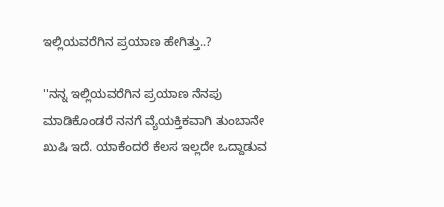ಇಲ್ಲಿಯವರೆಗಿನ ಪ್ರಯಾಣ ಹೇಗಿತ್ತು..?

''ನನ್ನ ಇಲ್ಲಿಯವರೆಗಿನ ಪ್ರಯಾಣ ನೆನಪು ಮಾಡಿಕೊಂಡರೆ ನನಗೆ ವ್ಯೆಯಕ್ತಿಕವಾಗಿ ತುಂಬಾನೇ ಖುಷಿ ಇದೆ. ಯಾಕೆಂದರೆ ಕೆಲಸ ಇಲ್ಲದೇ ಒದ್ದಾಡುವ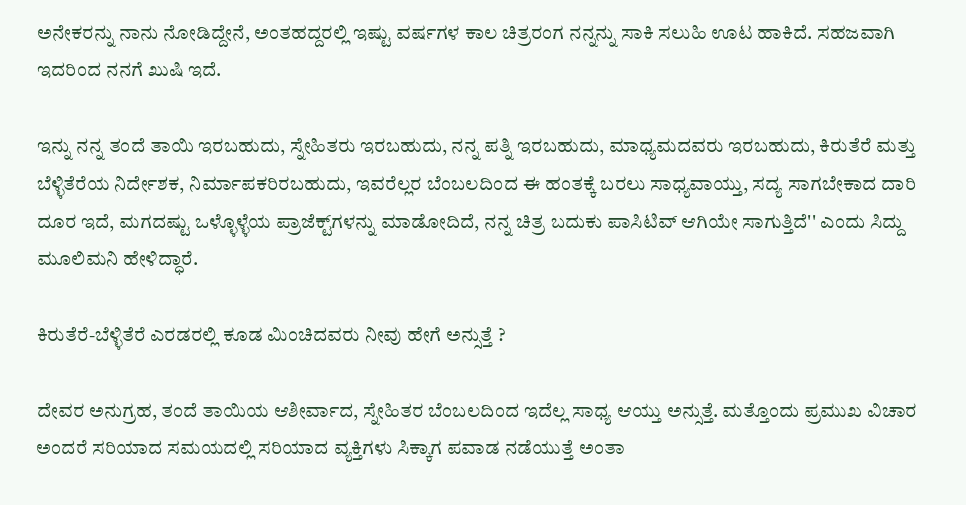ಅನೇಕರನ್ನು ನಾನು ನೋಡಿದ್ದೇನೆ, ಅಂತಹದ್ದರಲ್ಲಿ ಇಷ್ಟು ವರ್ಷಗಳ ಕಾಲ ಚಿತ್ರರಂಗ ನನ್ನನ್ನು ಸಾಕಿ ಸಲುಹಿ ಊಟ ಹಾಕಿದೆ. ಸಹಜವಾಗಿ ಇದರಿಂದ ನನಗೆ ಖುಷಿ ಇದೆ.

ಇನ್ನು ನನ್ನ ತಂದೆ ತಾಯಿ ಇರಬಹುದು, ಸ್ನೇಹಿತರು ಇರಬಹುದು, ನನ್ನ ಪತ್ನಿ ಇರಬಹುದು, ಮಾಧ್ಯಮದವರು ಇರಬಹುದು, ಕಿರುತೆರೆ ಮತ್ತು ಬೆಳ್ಳಿತೆರೆಯ ನಿರ್ದೇಶಕ, ನಿರ್ಮಾಪಕರಿರಬಹುದು, ಇವರೆಲ್ಲರ ಬೆಂಬಲದಿಂದ ಈ ಹಂತಕ್ಕೆ ಬರಲು ಸಾಧ್ಯವಾಯ್ತು, ಸದ್ಯ ಸಾಗಬೇಕಾದ ದಾರಿ ದೂರ ಇದೆ, ಮಗದಷ್ಟು ಒಳ್ಳೊಳ್ಳೆಯ ಪ್ರಾಜೆಕ್ಟ್‌ಗಳನ್ನು ಮಾಡೋದಿದೆ, ನನ್ನ ಚಿತ್ರ ಬದುಕು ಪಾಸಿಟಿವ್ ಆಗಿಯೇ ಸಾಗುತ್ತಿದೆ'' ಎಂದು ಸಿದ್ದು ಮೂಲಿಮನಿ ಹೇಳಿದ್ಧಾರೆ.

ಕಿರುತೆರೆ-ಬೆಳ್ಳಿತೆರೆ ಎರಡರಲ್ಲಿ ಕೂಡ ಮಿಂಚಿದವರು ನೀವು ಹೇಗೆ ಅನ್ಸುತ್ತೆ ?

ದೇವರ ಅನುಗ್ರಹ, ತಂದೆ ತಾಯಿಯ ಆಶೀರ್ವಾದ, ಸ್ನೇಹಿತರ ಬೆಂಬಲದಿಂದ ಇದೆಲ್ಲ ಸಾಧ್ಯ ಆಯ್ತು ಅನ್ಸುತ್ತೆ. ಮತ್ತೊಂದು ಪ್ರಮುಖ ವಿಚಾರ ಅಂದರೆ ಸರಿಯಾದ ಸಮಯದಲ್ಲಿ ಸರಿಯಾದ ವ್ಯಕ್ತಿಗಳು ಸಿಕ್ಕಾಗ ಪವಾಡ ನಡೆಯುತ್ತೆ ಅಂತಾ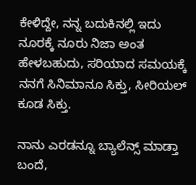ಕೇಳಿದ್ದೇ, ನನ್ನ ಬದುಕಿನಲ್ಲಿ ಇದು ನೂರಕ್ಕೆ ನೂರು ನಿಜಾ ಅಂತ ಹೇಳಬಹುದು, ಸರಿಯಾದ ಸಮಯಕ್ಕೆ ನನಗೆ ಸಿನಿಮಾನೂ ಸಿಕ್ತು, ಸೀರಿಯಲ್ ಕೂಡ ಸಿಕ್ತು.

ನಾನು ಎರಡನ್ನೂ ಬ್ಯಾಲೆನ್ಸ್ ಮಾಡ್ತಾ ಬಂದೆ,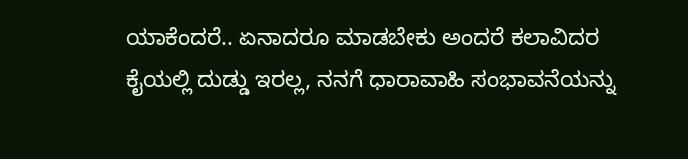ಯಾಕೆಂದರೆ.. ಏನಾದರೂ ಮಾಡಬೇಕು ಅಂದರೆ ಕಲಾವಿದರ ಕೈಯಲ್ಲಿ ದುಡ್ಡು ಇರಲ್ಲ, ನನಗೆ ಧಾರಾವಾಹಿ ಸಂಭಾವನೆಯನ್ನು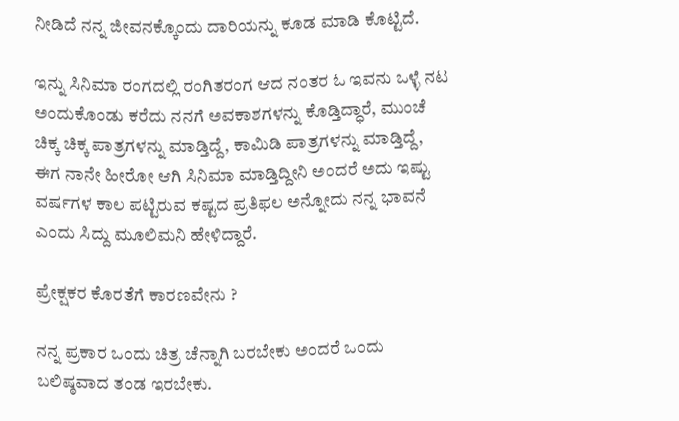ನೀಡಿದೆ ನನ್ನ ಜೀವನಕ್ಕೊಂದು ದಾರಿಯನ್ನು ಕೂಡ ಮಾಡಿ ಕೊಟ್ಟಿದೆ.

ಇನ್ನು ಸಿನಿಮಾ ರಂಗದಲ್ಲಿ ರಂಗಿತರಂಗ ಆದ ನಂತರ ಓ ಇವನು ಒಳ್ಳೆ ನಟ ಅಂದುಕೊಂಡು ಕರೆದು ನನಗೆ ಅವಕಾಶಗಳನ್ನು ಕೊಡ್ತಿದ್ಧಾರೆ, ಮುಂಚೆ ಚಿಕ್ಕ ಚಿಕ್ಕ ಪಾತ್ರಗಳನ್ನು ಮಾಡ್ತಿದ್ದೆ, ಕಾಮಿಡಿ ಪಾತ್ರಗಳನ್ನು ಮಾಡ್ತಿದ್ದೆ, ಈಗ ನಾನೇ ಹೀರೋ ಆಗಿ ಸಿನಿಮಾ ಮಾಡ್ತಿದ್ದೀನಿ ಅಂದರೆ ಅದು ಇಷ್ಟು ವರ್ಷಗಳ ಕಾಲ ಪಟ್ಟಿರುವ ಕಷ್ಟದ ಪ್ರತಿಫಲ ಅನ್ನೋದು ನನ್ನ ಭಾವನೆ ಎಂದು ಸಿದ್ದು ಮೂಲಿಮನಿ ಹೇಳಿದ್ದಾರೆ.

ಪ್ರೇಕ್ಷಕರ ಕೊರತೆಗೆ ಕಾರಣವೇನು ?

ನನ್ನ ಪ್ರಕಾರ ಒಂದು ಚಿತ್ರ ಚೆನ್ನಾಗಿ ಬರಬೇಕು ಅಂದರೆ ಒಂದು ಬಲಿಷ್ಠವಾದ ತಂಡ ಇರಬೇಕು.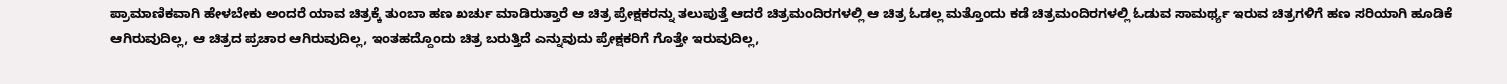ಪ್ರಾಮಾಣಿಕವಾಗಿ ಹೇಳಬೇಕು ಅಂದರೆ ಯಾವ ಚಿತ್ರಕ್ಕೆ ತುಂಬಾ ಹಣ ಖರ್ಚು ಮಾಡಿರುತ್ತಾರೆ ಆ ಚಿತ್ರ ಪ್ರೇಕ್ಷಕರನ್ನು ತಲುಪುತ್ತೆ ಆದರೆ ಚಿತ್ರಮಂದಿರಗಳಲ್ಲಿ ಆ ಚಿತ್ರ ಓಡಲ್ಲ ಮತ್ತೊಂದು ಕಡೆ ಚಿತ್ರಮಂದಿರಗಳಲ್ಲಿ ಓಡುವ ಸಾಮರ್ಥ್ಯ ಇರುವ ಚಿತ್ರಗಳಿಗೆ ಹಣ ಸರಿಯಾಗಿ ಹೂಡಿಕೆ ಆಗಿರುವುದಿಲ್ಲ, ಆ ಚಿತ್ರದ ಪ್ರಚಾರ ಆಗಿರುವುದಿಲ್ಲ, ಇಂತಹದ್ದೊಂದು ಚಿತ್ರ ಬರುತ್ತಿದೆ ಎನ್ನುವುದು ಪ್ರೇಕ್ಷಕರಿಗೆ ಗೊತ್ತೇ ಇರುವುದಿಲ್ಲ,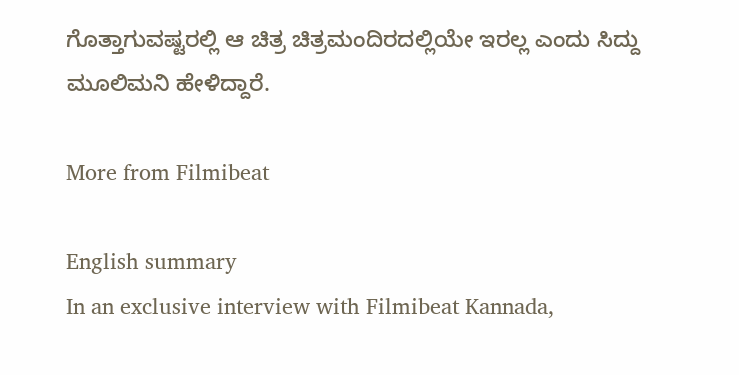ಗೊತ್ತಾಗುವಷ್ಟರಲ್ಲಿ ಆ ಚಿತ್ರ ಚಿತ್ರಮಂದಿರದಲ್ಲಿಯೇ ಇರಲ್ಲ ಎಂದು ಸಿದ್ದು ಮೂಲಿಮನಿ ಹೇಳಿದ್ದಾರೆ.

More from Filmibeat

English summary
In an exclusive interview with Filmibeat Kannada,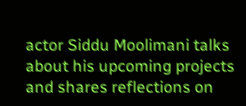actor Siddu Moolimani talks about his upcoming projects and shares reflections on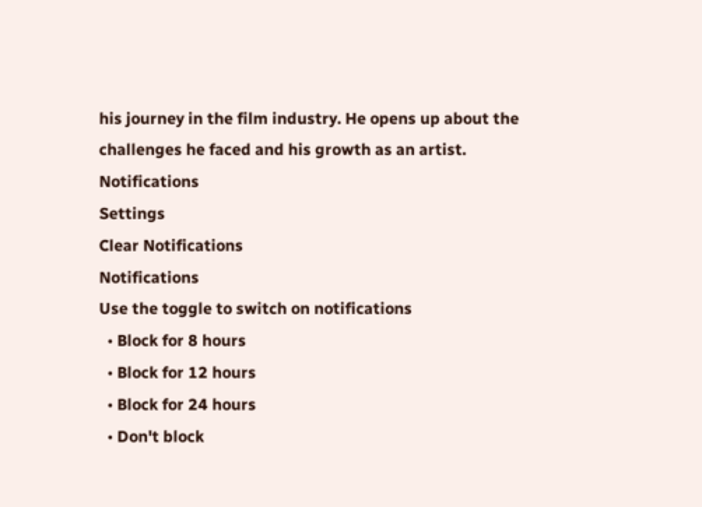his journey in the film industry. He opens up about the challenges he faced and his growth as an artist.
Notifications
Settings
Clear Notifications
Notifications
Use the toggle to switch on notifications
  • Block for 8 hours
  • Block for 12 hours
  • Block for 24 hours
  • Don't block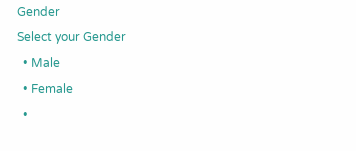Gender
Select your Gender
  • Male
  • Female
  •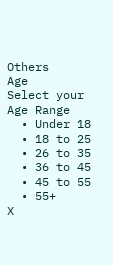Others
Age
Select your Age Range
  • Under 18
  • 18 to 25
  • 26 to 35
  • 36 to 45
  • 45 to 55
  • 55+
X